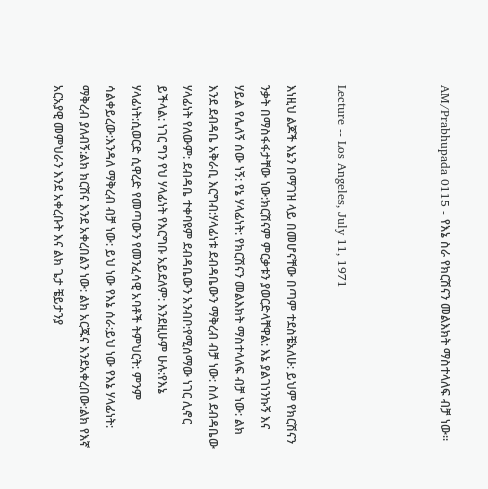AM/Prabhupada 0115 - የእኔ ስራ የክርሽናን መልእክት ማስተላለፍ ብቻ ነው፡፡



Lecture -- Los Angeles, July 11, 1971

እነዚህ ልጆች እኔን በማገዝ ላይ በመሆናቸው በጣም ተደስቼአለሁ: ይህም የክርሽናን ንቃት በማስፋፋታቸው ነው:ክርሽናም ምርቃቱን ያወርድላቸዋል: እኔ ያልገነንኩኝ እና ሃይል የሌለኝ ሰው ነኝ: የኔ ሃላፊነት: የክርሽናን መልእክት ማስተላለፍ ብቻ ነው: ልክ እንደ ደብዳቤ አቅራቢ እርግብ:ሃላፊነቱ ደብዳቤውን ማቅረብ ብቻ ነው: ስለ ደብዳቤው ሃላፊነት የለውም: ደብዳቤ ተቀባዩም ደብዳቤውን አንብቦ:የሚሰማው ነገር ሊኖር ይችላል: ነገር ግን የህ ሃላፊነት የእርግቡ አይደለም: እንደዚሁም ሁሉ:የእኔ ሃላፊነት:ሲወርድ ሲዋረድ የመጣውን የመንፈሳዊ አባቶች ትምህርት: ምንም ሳልቀይረው:እንዳለ ማቅረብ ብቻ ነው: ይህ ነው የእኔ ሰራ:ይህ ነው የእኔ ሃላፊነት: ማቅረብ ያለብኝ:ልክ ክርሽና እንደ አቀረበልን ነው: ልክ አርጁና እንደአቀረበው:ልክ የእኛ አርአያዊ መምህራን እንደ አቀረቡት እና ልክ ጌታ ቼይታንያ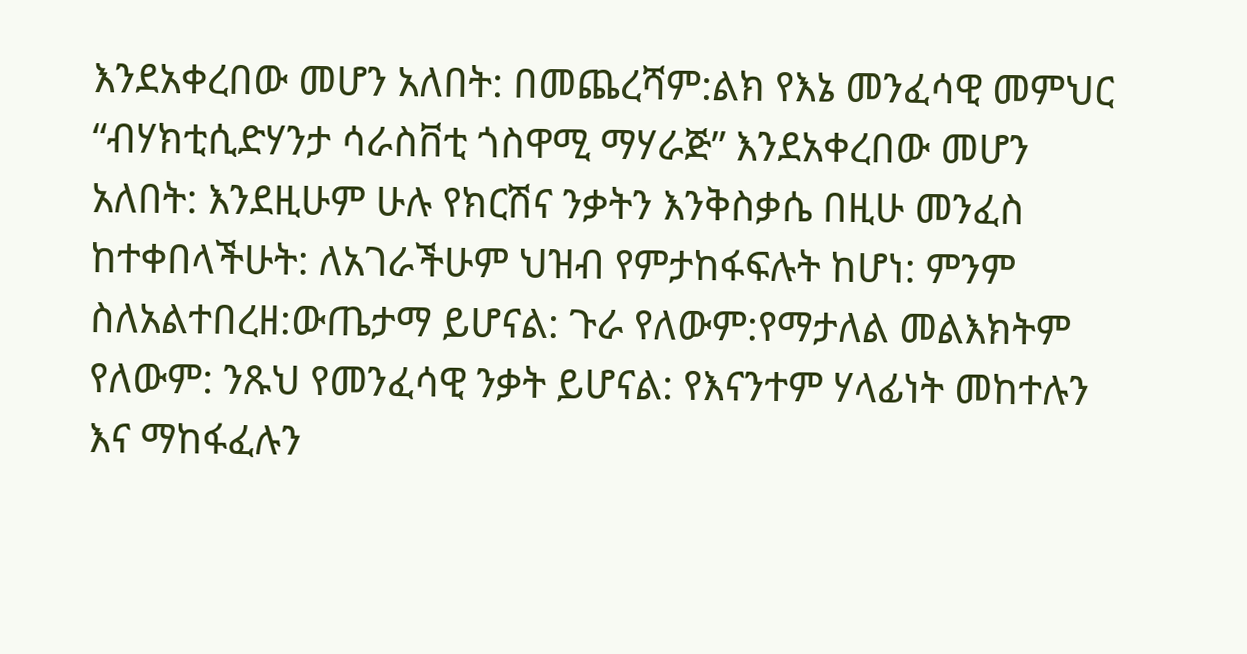እንደአቀረበው መሆን አለበት: በመጨረሻም:ልክ የእኔ መንፈሳዊ መምህር “ብሃክቲሲድሃንታ ሳራስቨቲ ጎስዋሚ ማሃራጅ” እንደአቀረበው መሆን አለበት: እንደዚሁም ሁሉ የክርሽና ንቃትን እንቅስቃሴ በዚሁ መንፈስ ከተቀበላችሁት: ለአገራችሁም ህዝብ የምታከፋፍሉት ከሆነ: ምንም ስለአልተበረዘ:ውጤታማ ይሆናል: ጉራ የለውም:የማታለል መልእክትም የለውም: ንጹህ የመንፈሳዊ ንቃት ይሆናል: የእናንተም ሃላፊነት መከተሉን እና ማከፋፈሉን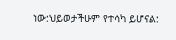ነው:ህይወታችሁም የተሳካ ይሆናል: